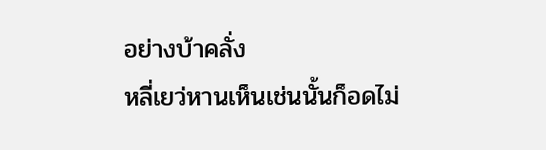อย่างบ้าคลั่ง
หลี่เยว่หานเห็นเช่นนั้นก็อดไม่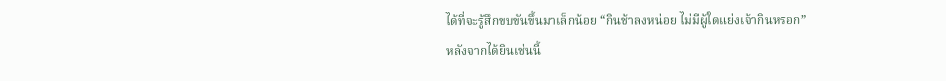ได้ที่จะรู้สึกขบขันขึ้นมาเล็กน้อย “กินช้าลงหน่อย ไม่มีผู้ใดแย่งเจ้ากินหรอก”
หลังจากได้ยินเช่นนี้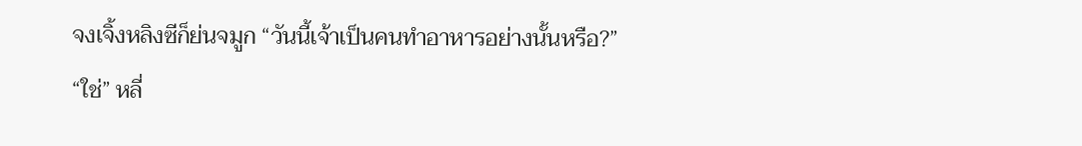จงเจิ้งหลิงซีก็ย่นจมูก “วันนี้เจ้าเป็นคนทำอาหารอย่างนั้นหรือ?”
“ใช่” หลี่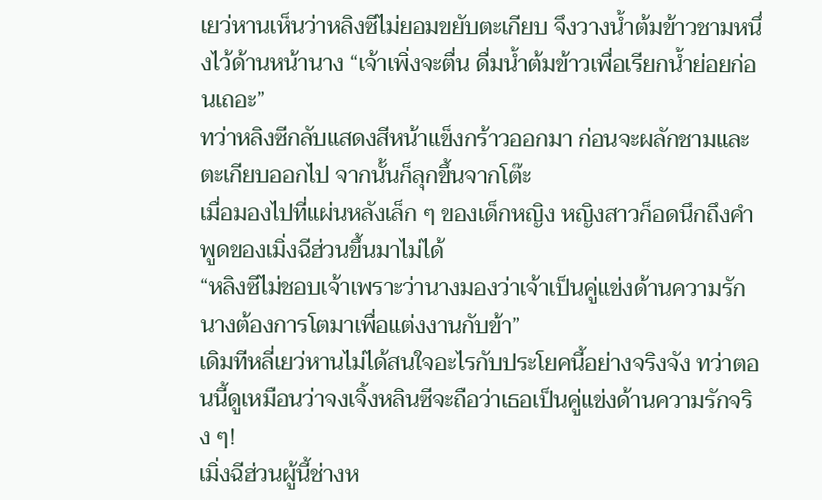เยว่หานเห็นว่าหลิงซีไม่ยอมขยับตะเกียบ จึงวางน้ำต้มข้าวชามหนึ่งไว้ด้านหน้านาง “เจ้าเพิ่งจะตื่น ดื่มน้ำต้มข้าวเพื่อเรียกน้ำย่อยก่อนเถอะ”
ทว่าหลิงซีกลับแสดงสีหน้าแข็งกร้าวออกมา ก่อนจะผลักชามและตะเกียบออกไป จากนั้นก็ลุกขึ้นจากโต๊ะ
เมื่อมองไปที่แผ่นหลังเล็ก ๆ ของเด็กหญิง หญิงสาวก็อดนึกถึงคำพูดของเมิ่งฉีฮ่วนขึ้นมาไม่ได้
“หลิงซีไม่ชอบเจ้าเพราะว่านางมองว่าเจ้าเป็นคู่แข่งด้านความรัก นางต้องการโตมาเพื่อแต่งงานกับข้า”
เดิมทีหลี่เยว่หานไม่ได้สนใจอะไรกับประโยคนี้อย่างจริงจัง ทว่าตอนนี้ดูเหมือนว่าจงเจิ้งหลินซีจะถือว่าเธอเป็นคู่แข่งด้านความรักจริง ๆ!
เมิ่งฉีฮ่วนผู้นี้ช่างห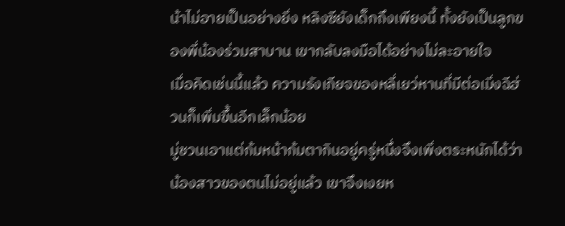น้าไม่อายเป็นอย่างยิ่ง หลิงซียังเด็กถึงเพียงนี้ ทั้งยังเป็นลูกของพี่น้องร่วมสาบาน เขากลับลงมือได้อย่างไม่ละอายใจ
เมื่อคิดเช่นนี้แล้ว ความรังเกียจของหลี่เยว่หานที่มีต่อเมิ่งฉีฮ่วนก็เพิ่มขึ้นอีกเล็กน้อย
มู่ชวนเอาแต่ก้มหน้าก้มตากินอยู่ครู่หนึ่งจึงเพิ่งตระหนักได้ว่าน้องสาวของตนไม่อยู่แล้ว เขาจึงเงยห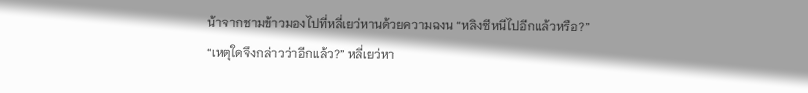น้าจากชามข้าวมองไปที่หลี่เยว่หานด้วยความฉงน “หลิงซีหนีไปอีกแล้วหรือ?”
“เหตุใดจึงกล่าวว่าอีกแล้ว?” หลี่เยว่หา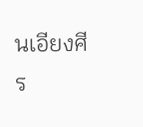นเอียงศีร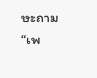ษะถาม
“เพ